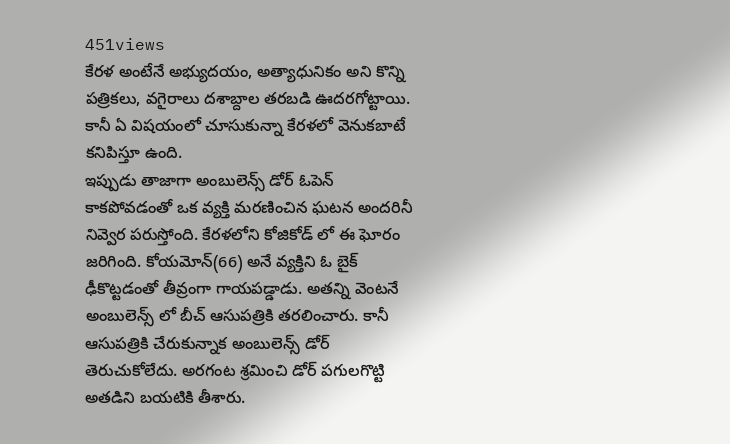451views
కేరళ అంటేనే అభ్యుదయం, అత్యాధునికం అని కొన్ని పత్రికలు, వగైరాలు దశాబ్దాల తరబడి ఊదరగోట్టాయి. కానీ ఏ విషయంలో చూసుకున్నా కేరళలో వెనుకబాటే కనిపిస్తూ ఉంది.
ఇప్పుడు తాజాగా అంబులెన్స్ డోర్ ఓపెన్ కాకపోవడంతో ఒక వ్యక్తి మరణించిన ఘటన అందరినీ నివ్వెర పరుస్తోంది. కేరళలోని కోజికోడ్ లో ఈ ఘోరం జరిగింది. కోయమోన్(66) అనే వ్యక్తిని ఓ బైక్ ఢీకొట్టడంతో తీవ్రంగా గాయపడ్డాడు. అతన్ని వెంటనే అంబులెన్స్ లో బీచ్ ఆసుపత్రికి తరలించారు. కానీ ఆసుపత్రికి చేరుకున్నాక అంబులెన్స్ డోర్ తెరుచుకోలేదు. అరగంట శ్రమించి డోర్ పగులగొట్టి అతడిని బయటికి తీశారు.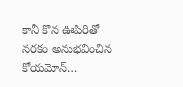కానీ కొన ఊపిరితో నరకం అనుభవించిన కోయమోన్…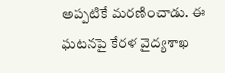అప్పటికే మరణించాడు. ఈ ఘటనపై కేరళ వైద్యశాఖ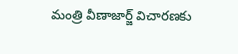మంత్రి వీణాజార్జ్ విచారణకు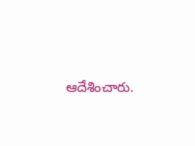ఆదేశించారు.